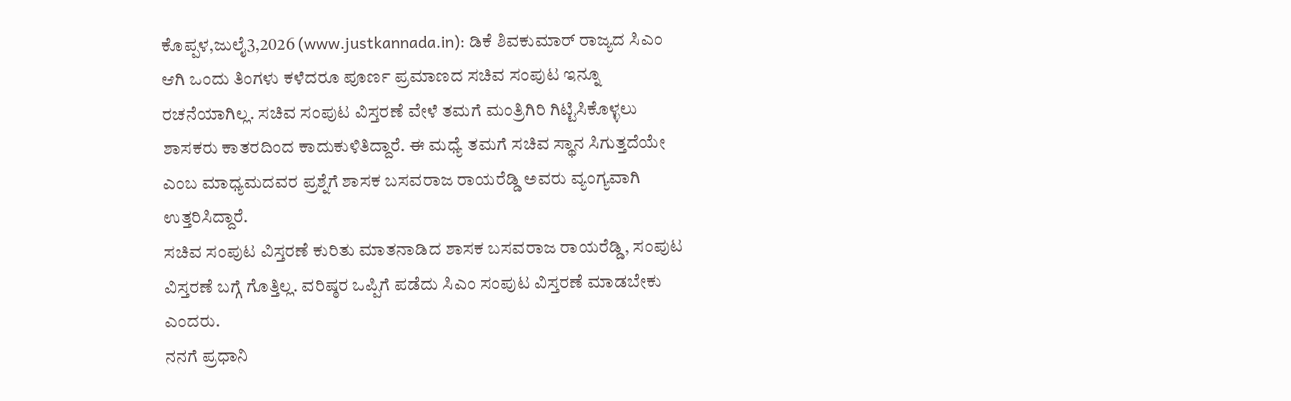ಕೊಪ್ಪಳ,ಜುಲೈ3,2026 (www.justkannada.in): ಡಿಕೆ ಶಿವಕುಮಾರ್ ರಾಜ್ಯದ ಸಿಎಂ ಆಗಿ ಒಂದು ತಿಂಗಳು ಕಳೆದರೂ ಪೂರ್ಣ ಪ್ರಮಾಣದ ಸಚಿವ ಸಂಪುಟ ಇನ್ನೂ ರಚನೆಯಾಗಿಲ್ಲ. ಸಚಿವ ಸಂಪುಟ ವಿಸ್ತರಣೆ ವೇಳೆ ತಮಗೆ ಮಂತ್ರಿಗಿರಿ ಗಿಟ್ಟಿಸಿಕೊಳ್ಳಲು ಶಾಸಕರು ಕಾತರದಿಂದ ಕಾದುಕುಳಿತಿದ್ದಾರೆ. ಈ ಮಧ್ಯೆ ತಮಗೆ ಸಚಿವ ಸ್ಥಾನ ಸಿಗುತ್ತದೆಯೇ ಎಂಬ ಮಾಧ್ಯಮದವರ ಪ್ರಶ್ನೆಗೆ ಶಾಸಕ ಬಸವರಾಜ ರಾಯರೆಡ್ಡಿ ಅವರು ವ್ಯಂಗ್ಯವಾಗಿ ಉತ್ತರಿಸಿದ್ದಾರೆ.
ಸಚಿವ ಸಂಪುಟ ವಿಸ್ತರಣೆ ಕುರಿತು ಮಾತನಾಡಿದ ಶಾಸಕ ಬಸವರಾಜ ರಾಯರೆಡ್ಡಿ, ಸಂಪುಟ ವಿಸ್ತರಣೆ ಬಗ್ಗೆ ಗೊತ್ತಿಲ್ಲ. ವರಿಷ್ಠರ ಒಪ್ಪಿಗೆ ಪಡೆದು ಸಿಎಂ ಸಂಪುಟ ವಿಸ್ತರಣೆ ಮಾಡಬೇಕು ಎಂದರು.
ನನಗೆ ಪ್ರಧಾನಿ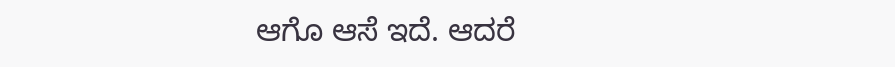ಆಗೊ ಆಸೆ ಇದೆ. ಆದರೆ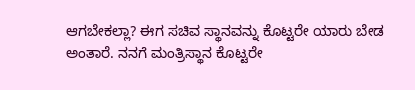ಆಗಬೇಕಲ್ಲಾ? ಈಗ ಸಚಿವ ಸ್ಥಾನವನ್ನು ಕೊಟ್ಟರೇ ಯಾರು ಬೇಡ ಅಂತಾರೆ. ನನಗೆ ಮಂತ್ರಿಸ್ಥಾನ ಕೊಟ್ಟರೇ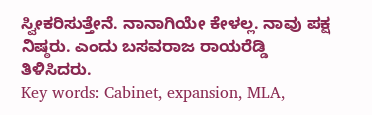ಸ್ವೀಕರಿಸುತ್ತೇನೆ. ನಾನಾಗಿಯೇ ಕೇಳಲ್ಲ. ನಾವು ಪಕ್ಷ ನಿಷ್ಠರು. ಎಂದು ಬಸವರಾಜ ರಾಯರೆಡ್ಡಿ ತಿಳಿಸಿದರು.
Key words: Cabinet, expansion, MLA,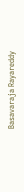Basavaraja Rayareddy